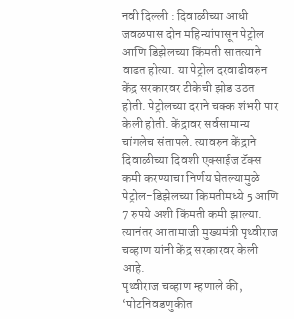नवी दिल्ली : दिवाळीच्या आधी जवळपास दोन महिन्यांपासून पेट्रोल आणि डिझेलच्या किंमती सातत्याने वाढत होत्या. या पेट्रोल दरवाढीवरुन केंद्र सरकारवर टीकेची झोड उठत होती. पेट्रोलच्या दराने चक्क शंभरी पार केली होती. केंद्रावर सर्वसामान्य चांगलेच संतापले. त्यावरुन केंद्राने दिवाळीच्या दिवशी एक्साईज टॅक्स कमी करण्याचा निर्णय घेतल्यामुळे पेट्रोल-डिझेलच्या किमतीमध्ये 5 आणि 7 रुपये अशी किंमती कमी झाल्या. त्यानंतर आतामाजी मुख्यमंत्री पृथ्वीराज चव्हाण यांनी केंद्र सरकारवर केली आहे.
पृथ्वीराज चव्हाण म्हणाले की, ‘पोटनिवडणुकीत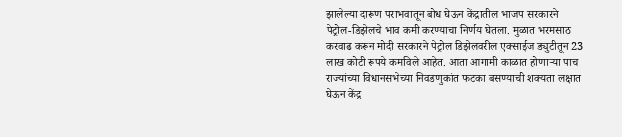झालेल्या दारूण पराभवातून बोध घेऊन केंद्रातील भाजप सरकारने पेट्रोल-डिझेलचे भाव कमी करण्याचा निर्णय घेतला. मुळात भरमसाठ करवाढ करून मोदी सरकारने पेट्रोल डिझेलवरील एक्साईज ड्युटीतून 23 लाख कोटी रूपये कमविले आहेत. आता आगामी काळात होणाऱ्या पाच राज्यांच्या विधानसभेच्या निवडणुकांत फटका बसण्याची शक्यता लक्षात घेऊन केंद्र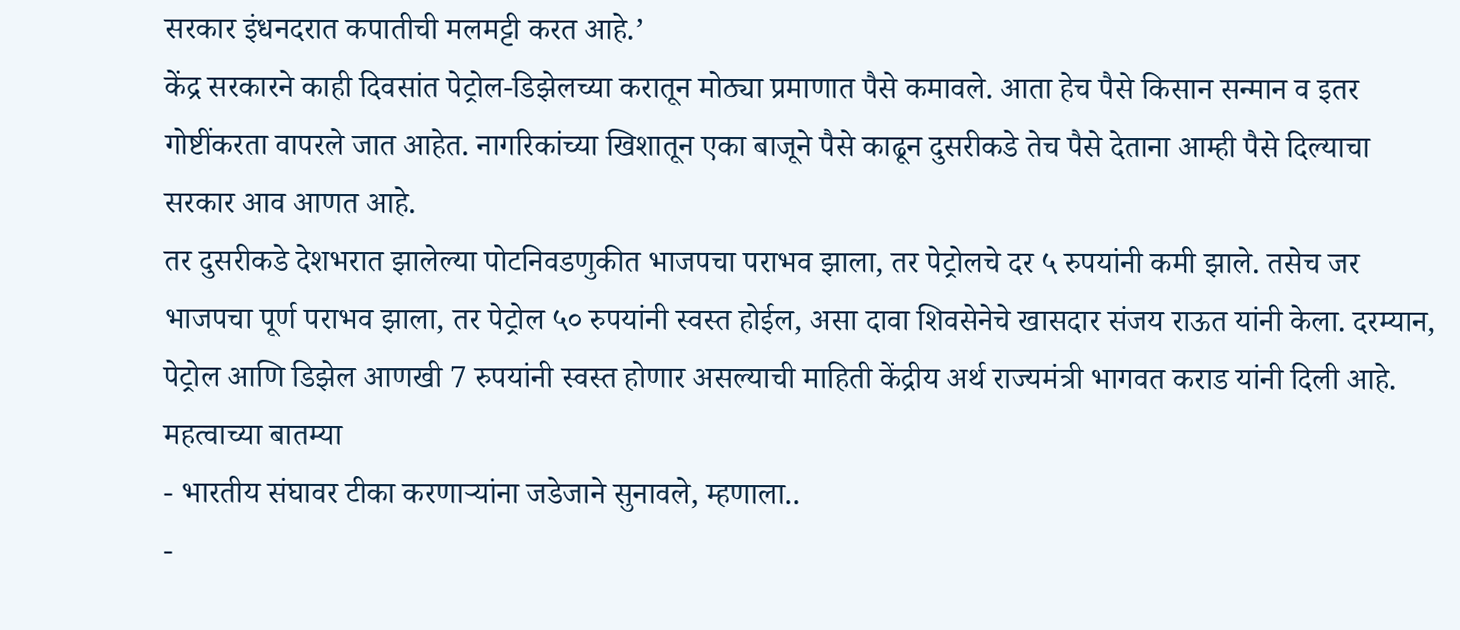सरकार इंधनदरात कपातीची मलमट्टी करत आहे.’
केंद्र सरकारने काही दिवसांत पेट्रोल-डिझेलच्या करातून मोठ्या प्रमाणात पैसे कमावले. आता हेच पैसे किसान सन्मान व इतर गोष्टींकरता वापरले जात आहेत. नागरिकांच्या खिशातून एका बाजूने पैसे काढून दुसरीकडे तेच पैसे देताना आम्ही पैसे दिल्याचा सरकार आव आणत आहे.
तर दुसरीकडे देशभरात झालेल्या पोटनिवडणुकीत भाजपचा पराभव झाला, तर पेट्रोलचे दर ५ रुपयांनी कमी झाले. तसेच जर भाजपचा पूर्ण पराभव झाला, तर पेट्रोल ५० रुपयांनी स्वस्त होईल, असा दावा शिवसेनेचे खासदार संजय राऊत यांनी केला. दरम्यान, पेट्रोल आणि डिझेल आणखी 7 रुपयांनी स्वस्त होणार असल्याची माहिती केंद्रीय अर्थ राज्यमंत्री भागवत कराड यांनी दिली आहे.
महत्वाच्या बातम्या
- भारतीय संघावर टीका करणाऱ्यांना जडेजाने सुनावले, म्हणाला..
-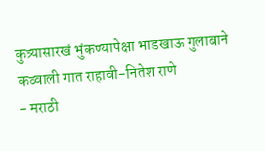कुत्र्यासारखं भुंकण्यापेक्षा भाडखाऊ गुलाबाने कव्वाली गात राहावी-नितेश राणे
- मराठी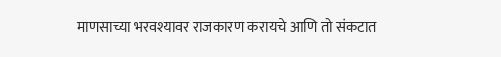माणसाच्या भरवश्यावर राजकारण करायचे आणि तो संकटात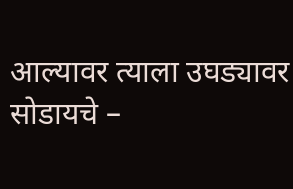आल्यावर त्याला उघड्यावर सोडायचे –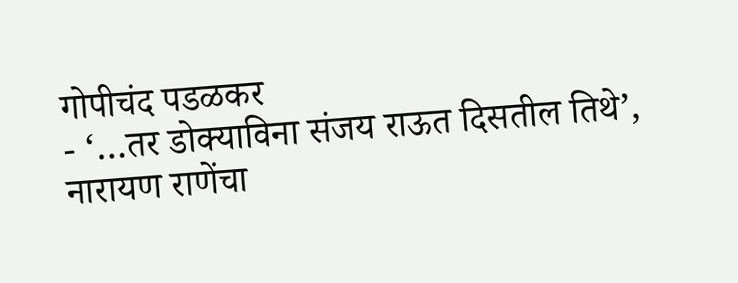गोपीचंद पडळकर
- ‘…तर डोक्याविना संजय राऊत दिसतील तिथे’, नारायण राणेंचा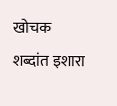खोचक शब्दांत इशारा